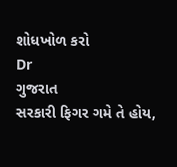શોધખોળ કરો
Dr
ગુજરાત
સરકારી ફિગર ગમે તે હોય,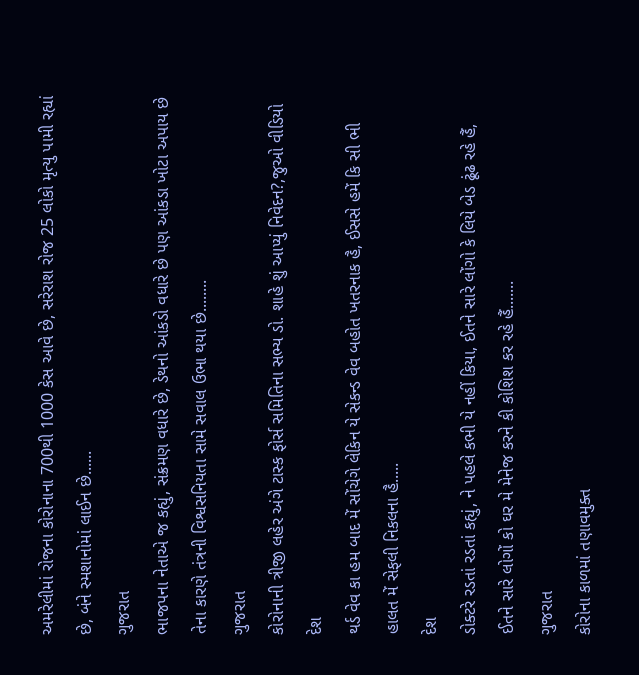અમરેલીમાં રોજના કોરોનાના 700થી 1000 કેસ આવે છે, સરેરાશ રોજ 25 લોકો મૃત્યુ પામી રહ્યાં છે, બંને સ્મશાનોમાં લાઈન છે......
ગુજરાત
ભાજપના નેતાએ જ કહ્યું, સંક્રમણ વધારે છે, ડેથનો આંકડો વધારે છે પણ આંકડા ખોટા અપાય છે તેના કારણે તંત્રની વિશ્વસનિયતા સામે સવાલ ઉભા થયા છે........
ગુજરાત
કોરોનાની ત્રીજી લહેર અંગે ટાસ્ક ફોર્સ સમિતિના સભ્ય ડો. શાહે શું આપ્યું નિવેદન?,જુઓ વીડિયો
દેશ
થર્ડ વેવ કા હમ બાદ મેં સોંચેગે લેકિન યે સેકન્ડ વેવ બહોત ખતરનાક હૈ, ઈસસે હમેં કિ સી ભી હાલત મેં સેફલી નિકલના હૈ.....
દેશ
ડોક્ટરે રડતાં રડતાં કહ્યું, ને પહલે કભી યે નહીં કિયા, ઈતને સારે લોંગો કે લિયે બેડ ઢૂંઢ રહે હૈં, ઈતને સારે લોગોં કો ઘર મે મેનેજ કરને કી કોશિશ કર રહે હૈં.......
ગુજરાત
કોરોના કાળમાં તણાવમુક્ત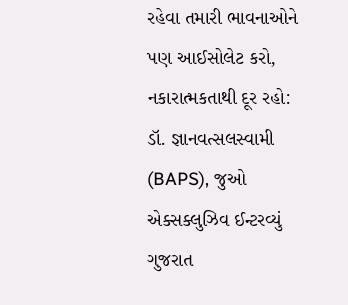રહેવા તમારી ભાવનાઓને પણ આઈસોલેટ કરો, નકારાત્મકતાથી દૂર રહો: ડૉ. જ્ઞાનવત્સલસ્વામી (BAPS), જુઓ એક્સક્લુઝિવ ઈન્ટરવ્યું
ગુજરાત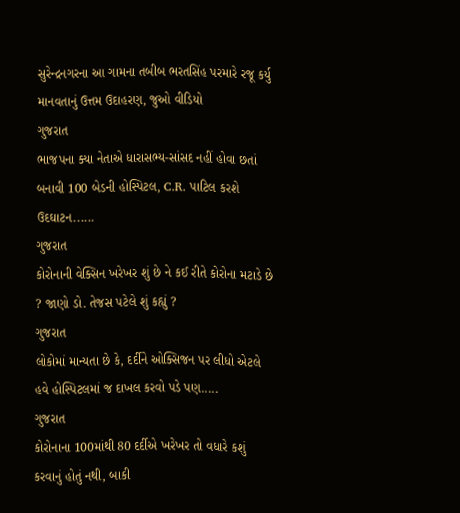સુરેન્દ્રનગરના આ ગામના તબીબ ભરતસિંહ પરમારે રજૂ કર્યુ માનવતાનું ઉત્તમ ઉદાહરણ, જુઓ વીડિયો
ગુજરાત
ભાજપના ક્યા નેતાએ ધારાસભ્ય-સાંસદ નહીં હોવા છતાં બનાવી 100 બેડની હોસ્પિટલ, C.R. પાટિલ કરશે ઉદઘાટન......
ગુજરાત
કોરોનાની વેક્સિન ખરેખર શું છે ને કઈ રીતે કોરોના મટાડે છે ? જાણો ડો. તેજસ પટેલે શું કહ્યું ?
ગુજરાત
લોકોમાં માન્યતા છે કે, દર્દીને ઓક્સિજન પર લીધો એટલે હવે હોસ્પિટલમાં જ દાખલ કરવો પડે પણ.....
ગુજરાત
કોરોનાના 100માંથી 80 દર્દીએ ખરેખર તો વધારે કશું કરવાનું હોતું નથી, બાકી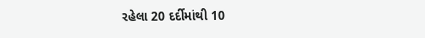રહેલા 20 દર્દીમાંથી 10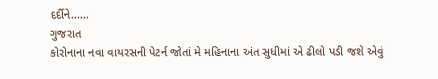દર્દીને......
ગુજરાત
કોરોનાના નવા વાયરસની પેટર્ન જોતાં મે મહિનાના અંત સુધીમાં એ ઢીલો પડી જશે એવું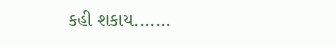કહી શકાય.......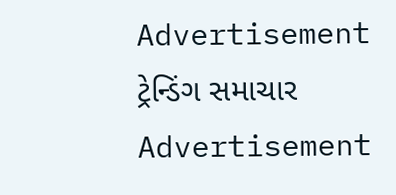Advertisement
ટ્રેન્ડિંગ સમાચાર
Advertisement